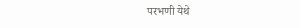परभणी येथे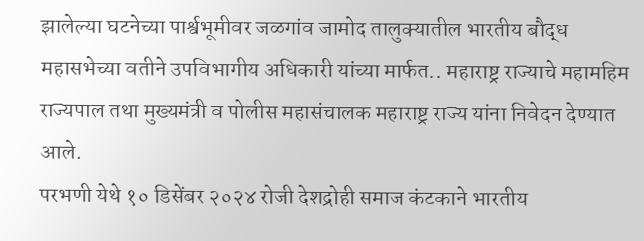झालेल्या घटनेच्या पार्श्वभूमीवर जळगांव जामोद तालुक्यातील भारतीय बौद्ध महासभेच्या वतीने उपविभागीय अधिकारी यांच्या मार्फत.. महाराष्ट्र राज्याचे महामहिम राज्यपाल तथा मुख्यमंत्री व पोलीस महासंचालक महाराष्ट्र राज्य यांना निवेदन देण्यात आले.
परभणी येथे १० डिसेंबर २०२४ रोजी देशद्रोही समाज कंटकाने भारतीय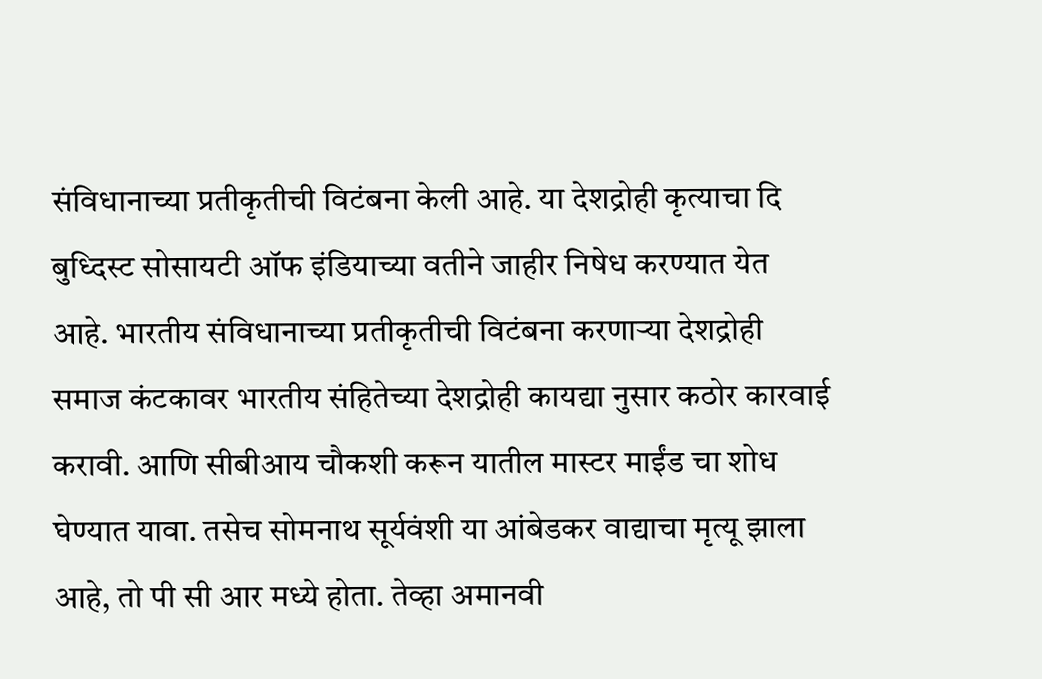संविधानाच्या प्रतीकृतीची विटंबना केली आहे. या देशद्रोही कृत्याचा दि बुध्दिस्ट सोसायटी ऑफ इंडियाच्या वतीने जाहीर निषेध करण्यात येत आहे. भारतीय संविधानाच्या प्रतीकृतीची विटंबना करणाऱ्या देशद्रोही समाज कंटकावर भारतीय संहितेच्या देशद्रोही कायद्या नुसार कठोर कारवाई करावी. आणि सीबीआय चौकशी करून यातील मास्टर माईंड चा शोध घेण्यात यावा. तसेच सोमनाथ सूर्यवंशी या आंबेडकर वाद्याचा मृत्यू झाला आहे, तो पी सी आर मध्ये होता. तेव्हा अमानवी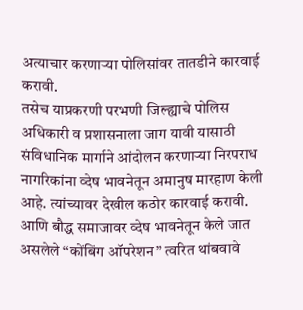अत्याचार करणाऱ्या पोलिसांवर तातडीने कारवाई करावी.
तसेच याप्रकरणी परभणी जिल्ह्याचे पोलिस अधिकारी व प्रशासनाला जाग यावी यासाठी संविधानिक मार्गाने आंदोलन करणाऱ्या निरपराध नागरिकांना व्देष भावनेतून अमानुष मारहाण केली आहे. त्यांच्यावर देखील कठोर कारवाई करावी. आणि बौद्ध समाजावर व्देष भावनेतून केले जात असलेले “कोंबिंग ऑपरेशन” त्वरित थांबवावे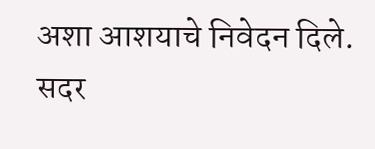अशा आशयाचे निवेदन दिले.
सदर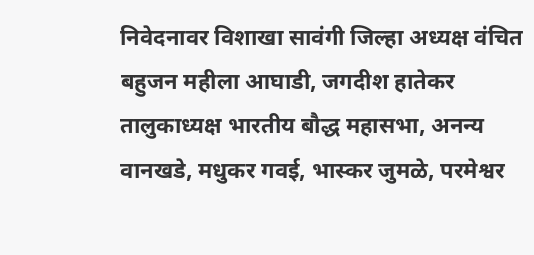निवेदनावर विशाखा सावंगी जिल्हा अध्यक्ष वंचित बहुजन महीला आघाडी, जगदीश हातेकर तालुकाध्यक्ष भारतीय बौद्ध महासभा, अनन्य वानखडे, मधुकर गवई, भास्कर जुमळे, परमेश्वर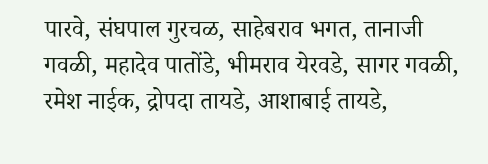पारवे, संघपाल गुरचळ, साहेबराव भगत, तानाजी गवळी, महादेव पातोंडे, भीमराव येरवडे, सागर गवळी, रमेश नाईक, द्रोपदा तायडे, आशाबाई तायडे,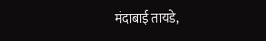मंदाबाई तायडे,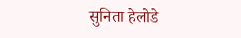सुनिता हेलोडे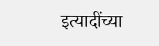इत्यादींच्या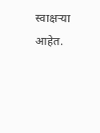स्वाक्षऱ्या आहेत.